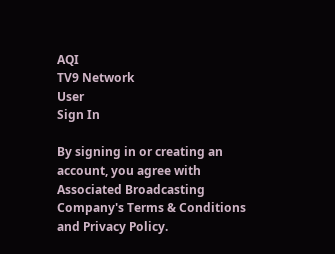AQI
TV9 Network
User
Sign In

By signing in or creating an account, you agree with Associated Broadcasting Company's Terms & Conditions and Privacy Policy.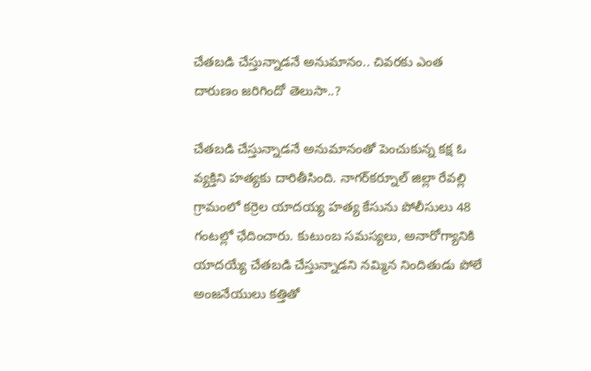చేతబడి చేస్తున్నాడనే అనుమానం.. చివరకు ఎంత దారుణం జరిగిందో తెలుసా..?

చేతబడి చేస్తున్నాడనే అనుమానంతో పెంచుకున్న కక్ష ఓ వ్యక్తిని హత్యకు దారితీసింది. నాగర్‌కర్నూల్ జిల్లా రేవల్లి గ్రామంలో కర్రెల యాదయ్య హత్య కేసును పోలీసులు 48 గంటల్లో ఛేదించారు. కుటుంబ సమస్యలు, అనారోగ్యానికి యాదయ్యే చేతబడి చేస్తున్నాడని నమ్మిన నిందితుడు పోలే అంజనేయులు కత్తితో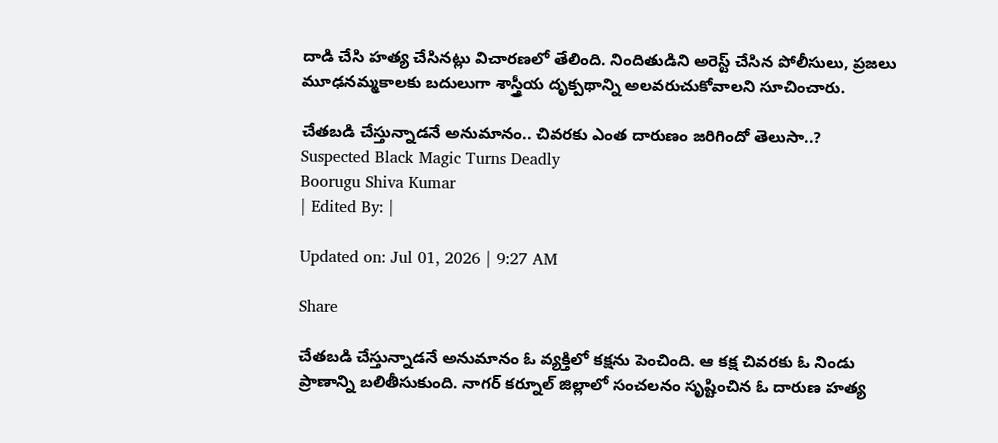దాడి చేసి హత్య చేసినట్లు విచారణలో తేలింది. నిందితుడిని అరెస్ట్ చేసిన పోలీసులు, ప్రజలు మూఢనమ్మకాలకు బదులుగా శాస్త్రీయ దృక్పథాన్ని అలవరుచుకోవాలని సూచించారు.

చేతబడి చేస్తున్నాడనే అనుమానం.. చివరకు ఎంత దారుణం జరిగిందో తెలుసా..?
Suspected Black Magic Turns Deadly
Boorugu Shiva Kumar
| Edited By: |

Updated on: Jul 01, 2026 | 9:27 AM

Share

చేతబడి చేస్తున్నాడనే అనుమానం ఓ వ్యక్తిలో కక్షను పెంచింది. ఆ కక్ష చివరకు ఓ నిండు ప్రాణాన్ని బలితీసుకుంది. నాగర్ కర్నూల్ జిల్లాలో సంచలనం సృష్టించిన ఓ దారుణ హత్య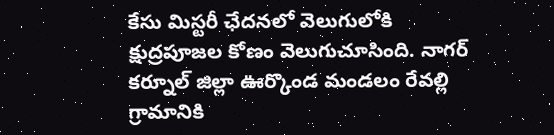కేసు మిస్టరీ ఛేదనలో వెలుగులోకి క్షుద్రపూజల కోణం వెలుగుచూసింది. నాగర్ కర్నూల్ జిల్లా ఊర్కొండ మండలం రేవల్లి గ్రామానికి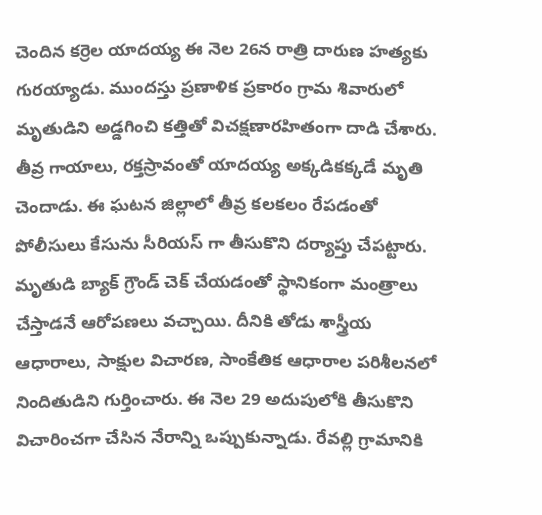చెందిన కర్రెల యాదయ్య ఈ నెల 26న రాత్రి దారుణ హత్యకు గురయ్యాడు. ముందస్తు ప్రణాళిక ప్రకారం గ్రామ శివారులో మృతుడిని అడ్డగించి కత్తితో విచక్షణారహితంగా దాడి చేశారు. తీవ్ర గాయాలు, రక్తస్రావంతో యాదయ్య అక్కడికక్కడే మృతి చెందాడు. ఈ ఘటన జిల్లాలో తీవ్ర కలకలం రేపడంతో పోలీసులు కేసును సీరియస్ గా తీసుకొని దర్యాప్తు చేపట్టారు. మృతుడి బ్యాక్ గ్రౌండ్ చెక్ చేయడంతో స్థానికంగా మంత్రాలు చేస్తాడనే ఆరోపణలు వచ్చాయి. దీనికి తోడు శాస్త్రీయ ఆధారాలు, సాక్షుల విచారణ, సాంకేతిక ఆధారాల పరిశీలనలో నిందితుడిని గుర్తించారు. ఈ నెల 29 అదుపులోకి తీసుకొని విచారించగా చేసిన నేరాన్ని ఒప్పుకున్నాడు. రేవల్లి గ్రామానికి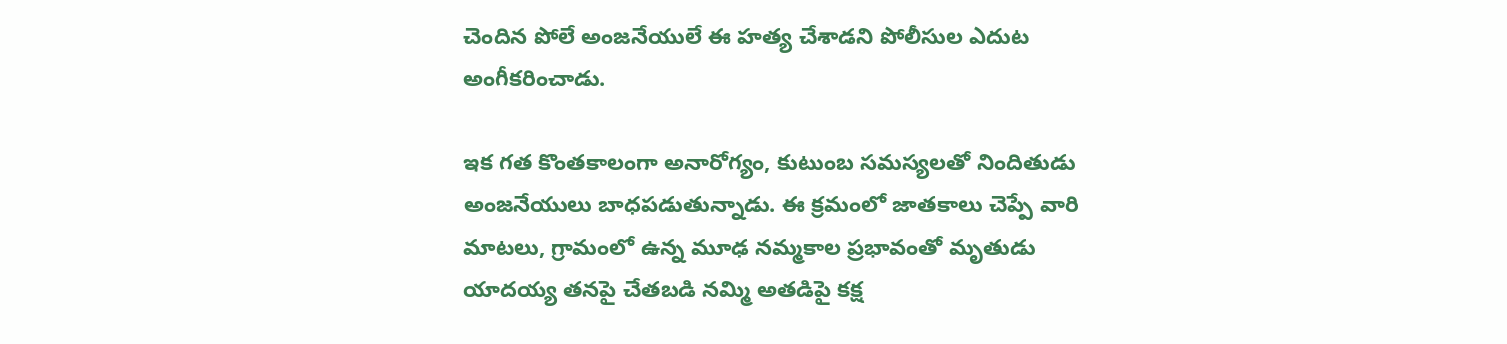చెందిన పోలే అంజనేయులే ఈ హత్య చేశాడని పోలీసుల ఎదుట అంగీకరించాడు.

ఇక గత కొంతకాలంగా అనారోగ్యం, కుటుంబ సమస్యలతో నిందితుడు అంజనేయులు బాధపడుతున్నాడు. ఈ క్రమంలో జాతకాలు చెప్పే వారి మాటలు, గ్రామంలో ఉన్న మూఢ నమ్మకాల ప్రభావంతో మృతుడు యాదయ్య తనపై చేతబడి నమ్మి అతడిపై కక్ష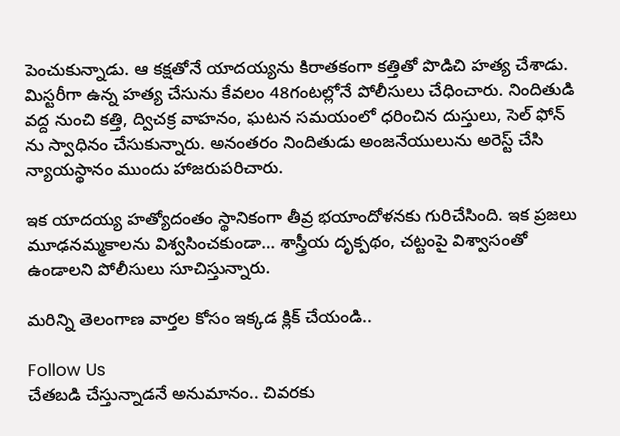పెంచుకున్నాడు. ఆ కక్షతోనే యాదయ్యను కిరాతకంగా కత్తితో పొడిచి హత్య చేశాడు. మిస్టరీగా ఉన్న హత్య చేసును కేవలం 48గంటల్లోనే పోలీసులు చేధించారు. నిందితుడి వద్ద నుంచి కత్తి, ద్విచక్ర వాహనం, ఘటన సమయంలో ధరించిన దుస్తులు, సెల్ ఫోన్ ను స్వాధినం చేసుకున్నారు. అనంతరం నిందితుడు అంజనేయులును అరెస్ట్ చేసి న్యాయస్థానం ముందు హాజరుపరిచారు.

ఇక యాదయ్య హత్యోదంతం స్థానికంగా తీవ్ర భయాందోళనకు గురిచేసింది. ఇక ప్రజలు మూఢనమ్మకాలను విశ్వసించకుండా… శాస్త్రీయ దృక్పథం, చట్టంపై విశ్వాసంతో ఉండాలని పోలీసులు సూచిస్తున్నారు.

మరిన్ని తెలంగాణ వార్తల కోసం ఇక్కడ క్లిక్ చేయండి..

Follow Us
చేతబడి చేస్తున్నాడనే అనుమానం.. చివరకు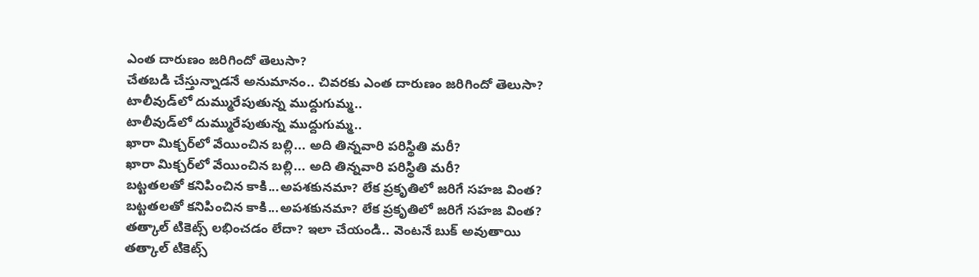ఎంత దారుణం జరిగిందో తెలుసా?
చేతబడి చేస్తున్నాడనే అనుమానం.. చివరకు ఎంత దారుణం జరిగిందో తెలుసా?
టాలీవుడ్‌లో దుమ్మురేపుతున్న ముద్దుగుమ్మ..
టాలీవుడ్‌లో దుమ్మురేపుతున్న ముద్దుగుమ్మ..
ఖారా మిక్చర్‌లో వేయించిన బల్లి... అది తిన్నవారి పరిస్థితి మరీ?
ఖారా మిక్చర్‌లో వేయించిన బల్లి... అది తిన్నవారి పరిస్థితి మరీ?
బట్టతలతో కనిపించిన కాకి...అపశకునమా? లేక ప్రకృతిలో జరిగే సహజ వింత?
బట్టతలతో కనిపించిన కాకి...అపశకునమా? లేక ప్రకృతిలో జరిగే సహజ వింత?
తత్కాల్ టికెట్స్‌ లభించడం లేదా? ఇలా చేయండి.. వెంటనే బుక్‌ అవుతాయి
తత్కాల్ టికెట్స్‌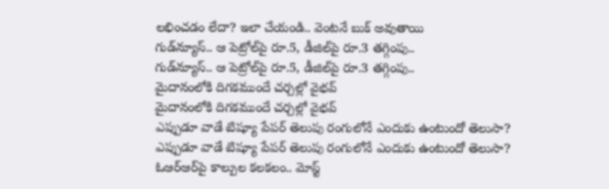లభించడం లేదా? ఇలా చేయండి.. వెంటనే బుక్‌ అవుతాయి
గుడ్‌న్యూస్‌.. ఆ పెట్రోల్‌పై రూ.5, డీజిల్‌పై రూ.3 తగ్గింపు..
గుడ్‌న్యూస్‌.. ఆ పెట్రోల్‌పై రూ.5, డీజిల్‌పై రూ.3 తగ్గింపు..
మైదానంలోకి దిగకముందే చర్చల్లో వైభవ్
మైదానంలోకి దిగకముందే చర్చల్లో వైభవ్
ఎప్పుడూ వాడే టిష్యూ పేపర్ తెలుపు రంగులోనే ఎందుకు ఉంటుందో తెలుసా?
ఎప్పుడూ వాడే టిష్యూ పేపర్ తెలుపు రంగులోనే ఎందుకు ఉంటుందో తెలుసా?
ఓఆర్‌ఆర్‌పై కాల్పుల కలకలం.. మోస్ట్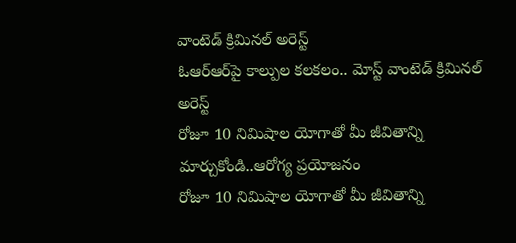వాంటెడ్ క్రిమినల్ అరెస్ట్
ఓఆర్‌ఆర్‌పై కాల్పుల కలకలం.. మోస్ట్ వాంటెడ్ క్రిమినల్ అరెస్ట్
రోజూ 10 నిమిషాల యోగాతో మీ జీవితాన్ని మార్చుకోండి..ఆరోగ్య ప్రయోజనం
రోజూ 10 నిమిషాల యోగాతో మీ జీవితాన్ని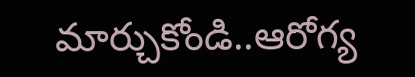మార్చుకోండి..ఆరోగ్య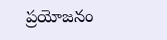ప్రయోజనం